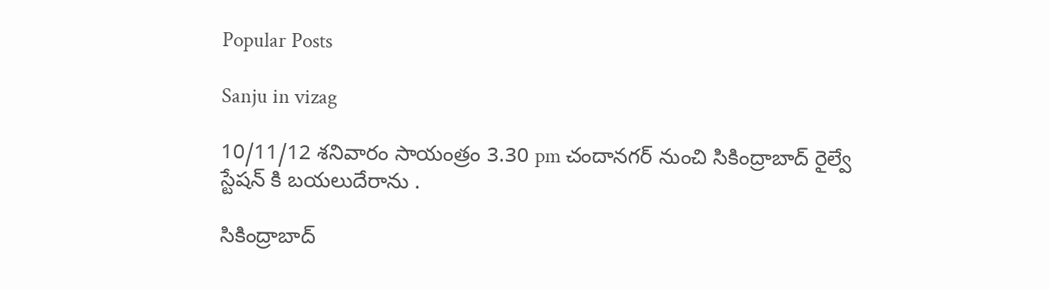Popular Posts

Sanju in vizag

10/11/12 శనివారం సాయంత్రం 3.30 pm చందానగర్ నుంచి సికింద్రాబాద్ రైల్వే స్టేషన్ కి బయలుదేరాను .

సికింద్రాబాద్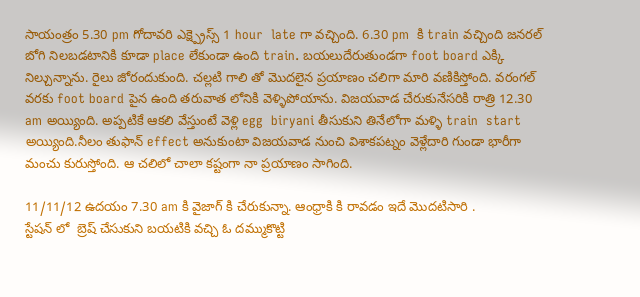సాయంత్రం 5.30 pm గోదావరి ఎక్ష్ప్రెస్స్ 1 hour  late గా వచ్చింది. 6.30 pm  కి train వచ్చింది జనరల్ బోగి నిలబడటానికి కూడా place లేకుండా ఉంది train. బయలుదేరుతుండగా foot board ఎక్కి నిల్చున్నాను. రైలు జోరందుకుంది. చల్లటి గాలి తో మొదలైన ప్రయాణం చలిగా మారి వణికిస్తోంది. వరంగల్ వరకు foot board పైన ఉంది తరువాత లోనికి వెళ్ళిపోయాను. విజయవాడ చేరుకునేసరికి రాత్రి 12.30 am అయ్యింది. అప్పటికే ఆకలి వేస్తుంటే వెళ్లి egg  biryani తీసుకుని తినేలోగా మళ్ళి train  start అయ్యింది.నీలం తుఫాన్ effect అనుకుంటా విజయవాడ నుంచి విశాకపట్నం వెళ్లేదారి గుండా భారీగా మంచు కురుస్తోంది. ఆ చలిలో చాలా కష్టంగా నా ప్రయాణం సాగింది.

11/11/12 ఉదయం 7.30 am కి వైజాగ్ కి చేరుకున్నా. ఆంధ్రాకి కి రావడం ఇదే మొదటిసారి .
స్టేషన్ లో  బ్రెష్ చేసుకుని బయటికి వచ్చి ఓ దమ్ముకొట్టి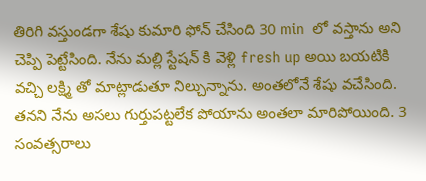తిరిగి వస్తుండగా శేషు కుమారి ఫోన్ చేసింది 30 min  లో వస్తాను అని చెప్పి పెట్టేసింది. నేను మల్లి స్టేషన్ కి వెళ్లి fresh up అయి బయటికి వచ్చి లక్ష్మి తో మాట్లాడుతూ నిల్చున్నాను. అంతలోనే శేషు వచేసింది. తనని నేను అసలు గుర్తుపట్టలేక పోయాను అంతలా మారిపోయింది. 3 సంవత్సరాలు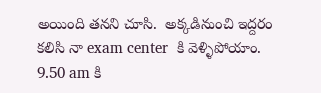అయింది తనని చూసి.  అక్కడినుంచి ఇద్దరం కలిసి నా exam center  కి వెళ్ళిపోయాం.
9.50 am కి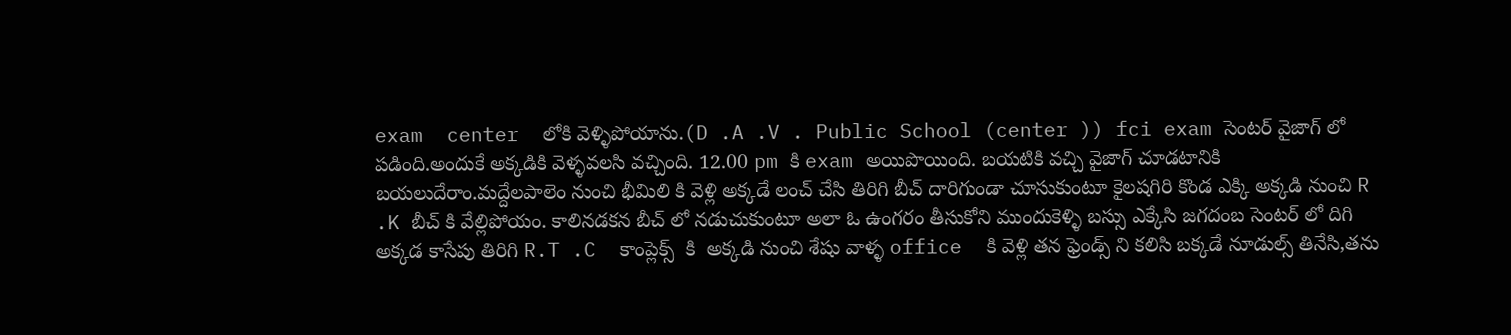exam  center  లోకి వెళ్ళిపోయాను.(D .A .V . Public School (center )) fci exam సెంటర్ వైజాగ్ లో పడింది.అందుకే అక్కడికి వెళ్ళవలసి వచ్చింది. 12.00 pm కి exam అయిపొయింది. బయటికి వచ్చి వైజాగ్ చూడటానికి బయలుదేరాం.మద్దేలపాలెం నుంచి భీమిలి కి వెళ్లి అక్కడే లంచ్ చేసి తిరిగి బీచ్ దారిగుండా చూసుకుంటూ కైలషగిరి కొండ ఎక్కి అక్కడి నుంచి R .K బీచ్ కి వేల్లిపోయం. కాలినడకన బీచ్ లో నడుచుకుంటూ అలా ఓ ఉంగరం తీసుకోని ముందుకెళ్ళి బస్సు ఎక్కేసి జగదంబ సెంటర్ లో దిగి అక్కడ కాసేపు తిరిగి R.T .C  కాంప్లెక్స్  కి  అక్కడి నుంచి శేషు వాళ్ళ office  కి వెళ్లి తన ఫ్రెండ్స్ ని కలిసి బక్కడే నూడుల్స్ తినేసి,తను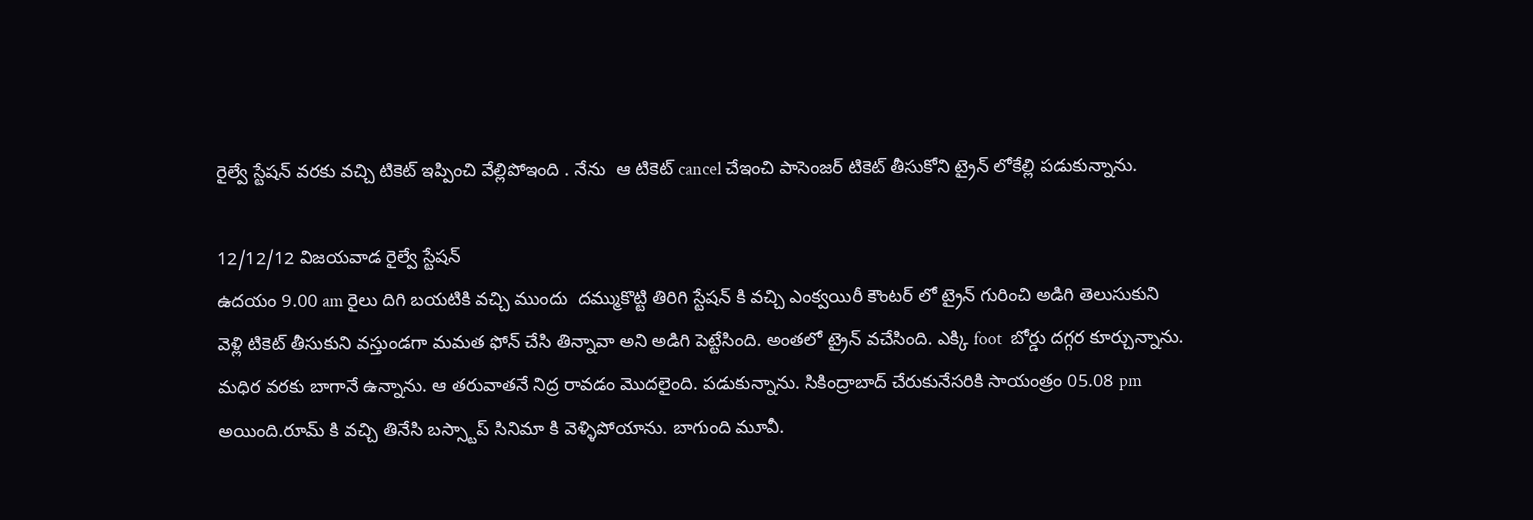రైల్వే స్టేషన్ వరకు వచ్చి టికెట్ ఇప్పించి వేల్లిపోఇంది . నేను  ఆ టికెట్ cancel చేఇంచి పాసెంజర్ టికెట్ తీసుకోని ట్రైన్ లోకేల్లి పడుకున్నాను.

12/12/12 విజయవాడ రైల్వే స్టేషన్
ఉదయం 9.00 am రైలు దిగి బయటికి వచ్చి ముందు  దమ్ముకొట్టి తిరిగి స్టేషన్ కి వచ్చి ఎంక్వయిరీ కౌంటర్ లో ట్రైన్ గురించి అడిగి తెలుసుకుని వెళ్లి టికెట్ తీసుకుని వస్తుండగా మమత ఫోన్ చేసి తిన్నావా అని అడిగి పెట్టేసింది. అంతలో ట్రైన్ వచేసింది. ఎక్కి foot  బోర్డు దగ్గర కూర్చున్నాను. మధిర వరకు బాగానే ఉన్నాను. ఆ తరువాతనే నిద్ర రావడం మొదలైంది. పడుకున్నాను. సికింద్రాబాద్ చేరుకునేసరికి సాయంత్రం 05.08 pm  అయింది.రూమ్ కి వచ్చి తినేసి బస్స్టాప్ సినిమా కి వెళ్ళిపోయాను. బాగుంది మూవీ.